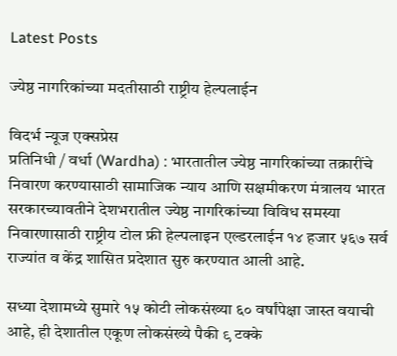Latest Posts

ज्येष्ठ नागरिकांच्या मदतीसाठी राष्ट्रीय हेल्पलाईन

विदर्भ न्यूज एक्सप्रेस
प्रतिनिधी / वर्धा (Wardha) : भारतातील ज्येष्ठ नागरिकांच्या तक्रारींचे निवारण करण्यासाठी सामाजिक न्याय आणि सक्षमीकरण मंत्रालय भारत सरकारच्यावतीने देशभरातील ज्येष्ठ नागरिकांच्या विविध समस्या निवारणासाठी राष्ट्रीय टोल फ्री हेल्पलाइन एल्डरलाईन १४ हजार ५६७ सर्व राज्यांत व केंद्र शासित प्रदेशात सुरु करण्यात आली आहे.

सध्या देशामध्ये सुमारे १५ कोटी लोकसंख्या ६० वर्षांपेक्षा जास्त वयाची आहे, ही देशातील एकूण लोकसंख्ये पैकी ९ टक्के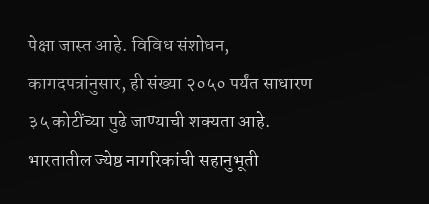पेक्षा जास्त आहे. विविध संशोधन, कागदपत्रांनुसार, ही संख्या २०५० पर्यंत साधारण ३५ कोटींच्या पुढे जाण्याची शक्यता आहे. भारतातील ज्येष्ठ नागरिकांची सहानुभूती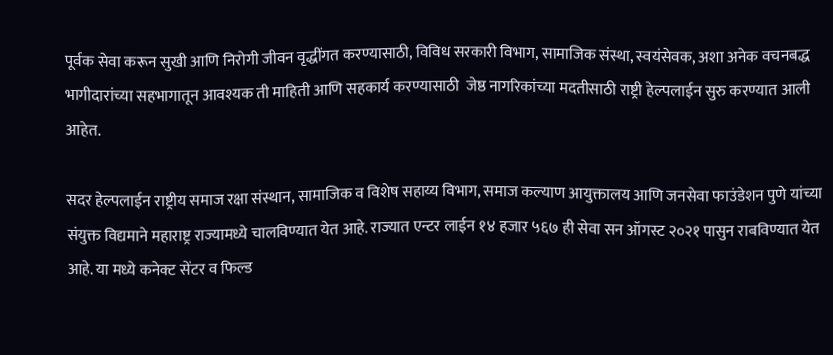पूर्वक सेवा करून सुखी आणि निरोगी जीवन वृद्धींगत करण्यासाठी, विविध सरकारी विभाग, सामाजिक संस्था, स्वयंसेवक, अशा अनेक वचनबद्ध भागीदारांच्या सहभागातून आवश्यक ती माहिती आणि सहकार्य करण्यासाठी  जेष्ठ नागरिकांच्या मदतीसाठी राष्ट्री हेल्पलाईन सुरु करण्यात आली आहेत.

सदर हेल्पलाईन राष्ट्रीय समाज रक्षा संस्थान, सामाजिक व विशेष सहाय्य विभाग, समाज कल्याण आयुक्तालय आणि जनसेवा फाउंडेशन पुणे यांच्या संयुक्त विद्यमाने महाराष्ट्र राज्यामध्ये चालविण्यात येत आहे. राज्यात एन्टर लाईन १४ हजार ५६७ ही सेवा सन ऑगस्ट २०२१ पासुन राबविण्यात येत आहे. या मध्ये कनेक्ट सेंटर व फिल्ड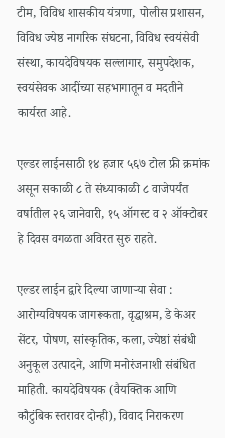टीम, विविध शासकीय यंत्रणा, पोलीस प्रशासन, विविध ज्येष्ठ नागरिक संघटना, विविध स्वयंसेवी संस्था, कायदेविषयक सल्लागार, समुपदेशक, स्वयंसेवक आदींच्या सहभागातून व मदतीने कार्यरत आहे.

एल्डर लाईनसाठी १४ हजार ५६७ टोल फ्री क्रमांक असून सकाळी ८ ते संध्याकाळी ८ वाजेपर्यंत वर्षातील २६ जानेवारी, १५ ऑगस्ट व २ ऑक्टोबर हे दिवस वगळता अविरत सुरु राहते.

एल्डर लाईन द्वारे दिल्या जाणाऱ्या सेवा : आरोग्यविषयक जागरूकता, वृद्धाश्रम, डे केअर सेंटर, पोषण, सांस्कृतिक, कला, ज्येष्ठां संबंधी अनुकूल उत्पादने, आणि मनोरंजनाशी संबंधित माहिती. कायदेविषयक (वैयक्तिक आणि कौटुंबिक स्तरावर दोन्ही), विवाद निराकरण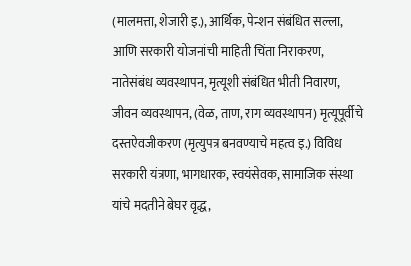(मालमत्ता, शेजारी इ.), आर्थिक, पेन्शन संबंधित सल्ला, आणि सरकारी योजनांची माहिती चिंता निराकरण, नातेसंबंध व्यवस्थापन, मृत्यूशी संबंधित भीती निवारण, जीवन व्यवस्थापन, (वेळ, ताण, राग व्यवस्थापन) मृत्यूपूर्वीचे दस्तऐवजीकरण (मृत्युपत्र बनवण्याचे महत्व इ.) विविध सरकारी यंत्रणा, भागधारक, स्वयंसेवक, सामाजिक संस्था यांचे मदतीने बेघर वृद्ध,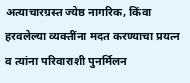अत्याचारग्रस्त ज्येष्ठ नागरिक, किंवा हरवलेल्या व्यक्तींना मदत करण्याचा प्रयत्न व त्यांना परिवाराशी पुनर्मिलन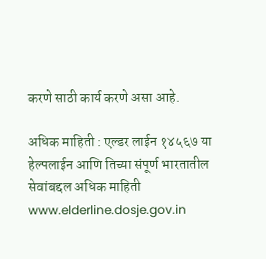करणे साठी कार्य करणे असा आहे.

अधिक माहिती : एल्डर लाईन १४५६७ या हेल्पलाईन आणि तिच्या संपूर्ण भारतातील सेवांबद्दल अधिक माहिती www.elderline.dosje.gov.in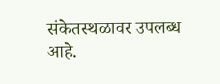संकेतस्थळावर उपलब्ध आहे.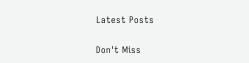Latest Posts

Don't Miss